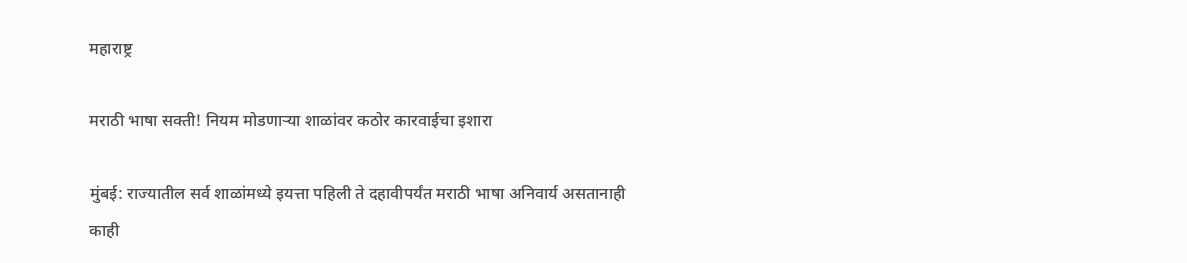महाराष्ट्र

मराठी भाषा सक्ती! नियम मोडणाऱ्या शाळांवर कठोर कारवाईचा इशारा

मुंबई: राज्यातील सर्व शाळांमध्ये इयत्ता पहिली ते दहावीपर्यंत मराठी भाषा अनिवार्य असतानाही काही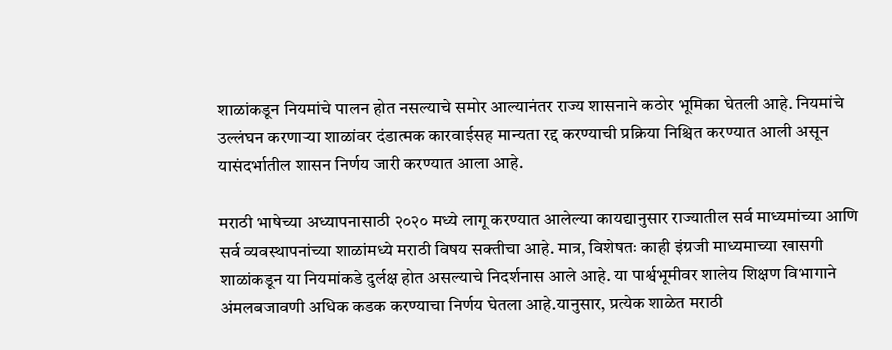शाळांकडून नियमांचे पालन होत नसल्याचे समोर आल्यानंतर राज्य शासनाने कठोर भूमिका घेतली आहे. नियमांचे उल्लंघन करणाऱ्या शाळांवर दंडात्मक कारवाईसह मान्यता रद्द करण्याची प्रक्रिया निश्चित करण्यात आली असून यासंदर्भातील शासन निर्णय जारी करण्यात आला आहे.

मराठी भाषेच्या अध्यापनासाठी २०२० मध्ये लागू करण्यात आलेल्या कायद्यानुसार राज्यातील सर्व माध्यमांच्या आणि सर्व व्यवस्थापनांच्या शाळांमध्ये मराठी विषय सक्तीचा आहे. मात्र, विशेषतः काही इंग्रजी माध्यमाच्या खासगी शाळांकडून या नियमांकडे दुर्लक्ष होत असल्याचे निदर्शनास आले आहे. या पार्श्वभूमीवर शालेय शिक्षण विभागाने अंमलबजावणी अधिक कडक करण्याचा निर्णय घेतला आहे.यानुसार, प्रत्येक शाळेत मराठी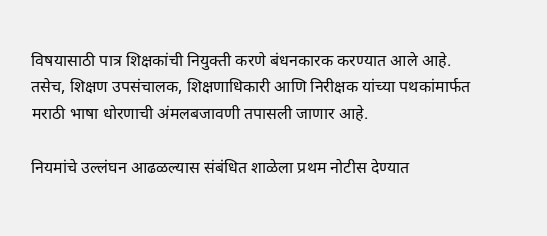विषयासाठी पात्र शिक्षकांची नियुक्ती करणे बंधनकारक करण्यात आले आहे. तसेच, शिक्षण उपसंचालक, शिक्षणाधिकारी आणि निरीक्षक यांच्या पथकांमार्फत मराठी भाषा धोरणाची अंमलबजावणी तपासली जाणार आहे.

नियमांचे उल्लंघन आढळल्यास संबंधित शाळेला प्रथम नोटीस देण्यात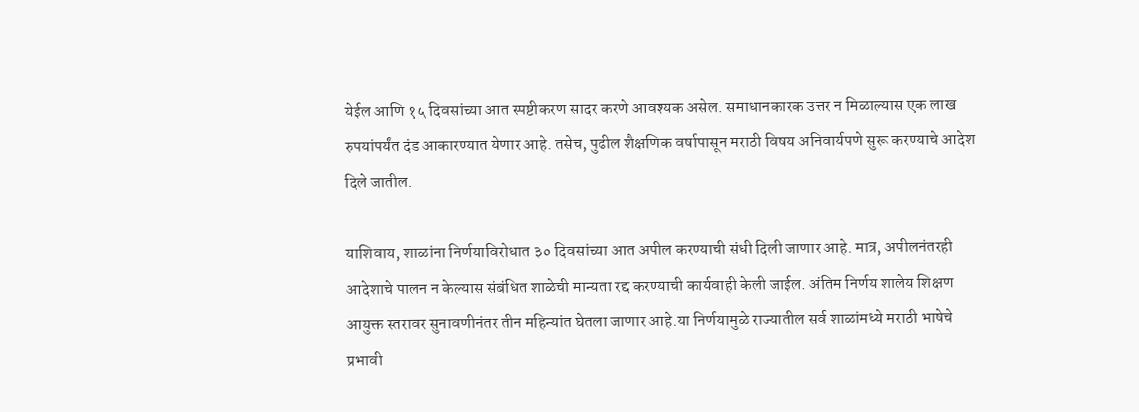येईल आणि १५ दिवसांच्या आत स्पष्टीकरण सादर करणे आवश्यक असेल. समाधानकारक उत्तर न मिळाल्यास एक लाख रुपयांपर्यंत दंड आकारण्यात येणार आहे. तसेच, पुढील शैक्षणिक वर्षापासून मराठी विषय अनिवार्यपणे सुरू करण्याचे आदेश दिले जातील.

याशिवाय, शाळांना निर्णयाविरोधात ३० दिवसांच्या आत अपील करण्याची संधी दिली जाणार आहे. मात्र, अपीलनंतरही आदेशाचे पालन न केल्यास संबंधित शाळेची मान्यता रद्द करण्याची कार्यवाही केली जाईल. अंतिम निर्णय शालेय शिक्षण आयुक्त स्तरावर सुनावणीनंतर तीन महिन्यांत घेतला जाणार आहे.या निर्णयामुळे राज्यातील सर्व शाळांमध्ये मराठी भाषेचे प्रभावी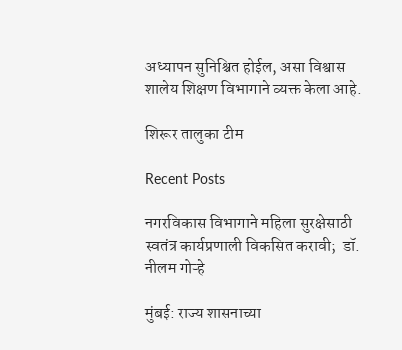अध्यापन सुनिश्चित होईल, असा विश्वास शालेय शिक्षण विभागाने व्यक्त केला आहे.

शिरूर तालुका टीम

Recent Posts

नगरविकास विभागाने महिला सुरक्षेसाठी स्वतंत्र कार्यप्रणाली विकसित करावी;  डॉ. नीलम गोऱ्हे

मुंबई: राज्य शासनाच्या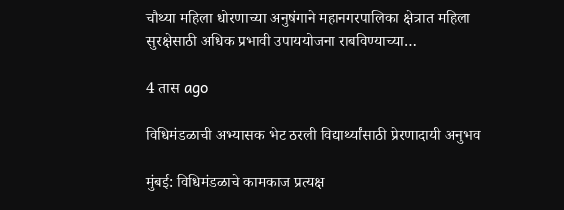चौथ्या महिला धोरणाच्या अनुषंगाने महानगरपालिका क्षेत्रात महिला सुरक्षेसाठी अधिक प्रभावी उपाययोजना राबविण्याच्या…

4 तास ago

विधिमंडळाची अभ्यासक भेट ठरली विद्यार्थ्यांसाठी प्रेरणादायी अनुभव

मुंबई: विधिमंडळाचे कामकाज प्रत्यक्ष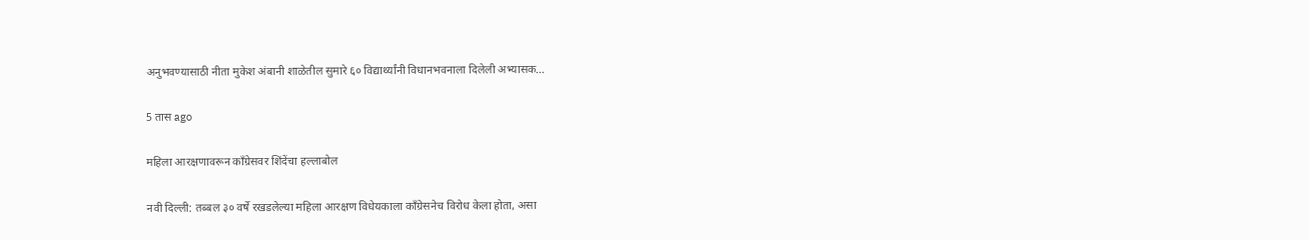अनुभवण्यासाठी नीता मुकेश अंबानी शाळेतील सुमारे ६० विद्यार्थ्यांनी विधानभवनाला दिलेली अभ्यासक…

5 तास ago

महिला आरक्षणावरून काँग्रेसवर शिंदेंचा हल्लाबोल

नवी दिल्ली: तब्बल ३० वर्षे रखडलेल्या महिला आरक्षण विधेयकाला काँग्रेसनेच विरोध केला होता, असा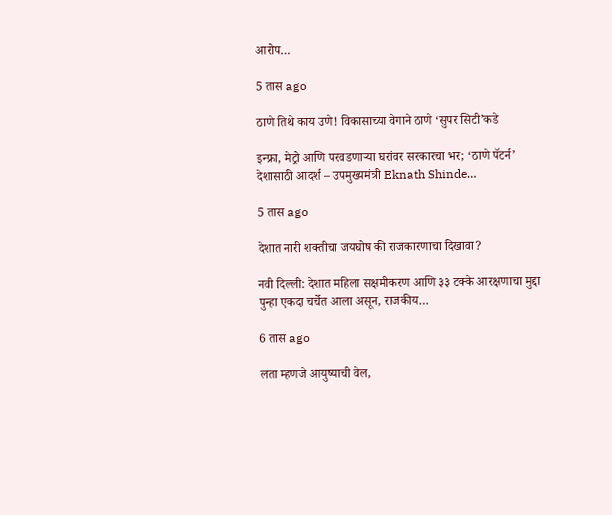आरोप…

5 तास ago

ठाणे तिथे काय उणे! विकासाच्या वेगाने ठाणे ‘सुपर सिटी’कडे

इन्फ्रा, मेट्रो आणि परवडणाऱ्या घरांवर सरकारचा भर; ‘ठाणे पॅटर्न’ देशासाठी आदर्श – उपमुख्यमंत्री Eknath Shinde…

5 तास ago

देशात नारी शक्तीचा जयघोष की राजकारणाचा दिखावा?

नवी दिल्ली: देशात महिला सक्षमीकरण आणि ३३ टक्के आरक्षणाचा मुद्दा पुन्हा एकदा चर्चेत आला असून, राजकीय…

6 तास ago

लता म्हणजे आयुष्याची वेल,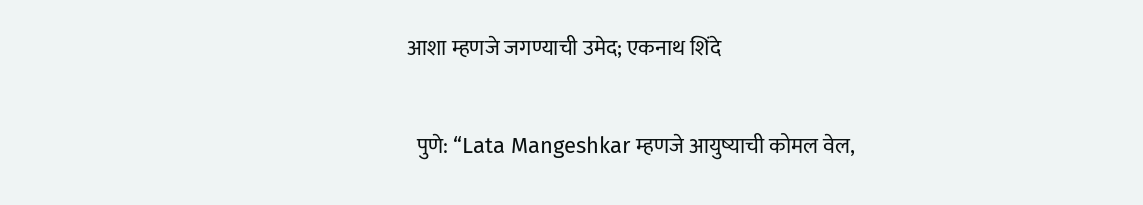आशा म्हणजे जगण्याची उमेद; एकनाथ शिंदे

  पुणे: “Lata Mangeshkar म्हणजे आयुष्याची कोमल वेल,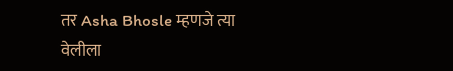तर Asha Bhosle म्हणजे त्या वेलीला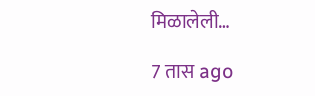मिळालेली…

7 तास ago